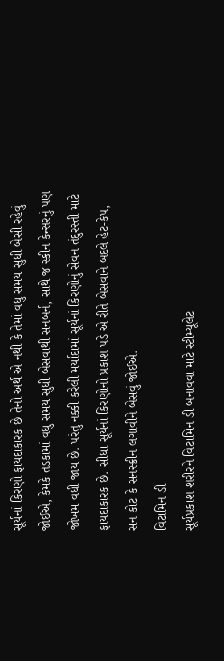સૂર્યનાં કિરણો ફાયદાકારક છે તેનો અર્થ એ નથી કે તેમાં વધુ સમય સુધી બેસી રહેવું જોઈએ, કેમકે તડકામાં વધુ સમય સુધી બેસવાથી સનબર્ન, સાથે જ સ્કીન કેન્સરનું પણ જોખમ વધી જાય છે. પરંતુ નક્કી કરેલી મર્યાદામાં સૂર્યનાં કિરણોનું સેવન તંદુરસ્તી માટે ફાયદાકારક છે. સીધા સૂર્યનાં કિરણોનો પ્રકાશ પડે એ રીતે બેસવાને બદલે હેટ-કેપ, સન કોટ કે સનસ્ક્રીન લગાવીને બેસવું જોઈએ.
વિટામિન ડી
સૂર્યપ્રકાશ શરીરને વિટામિન ડી બનાવવા માટે સ્ટીમ્યૂલેટ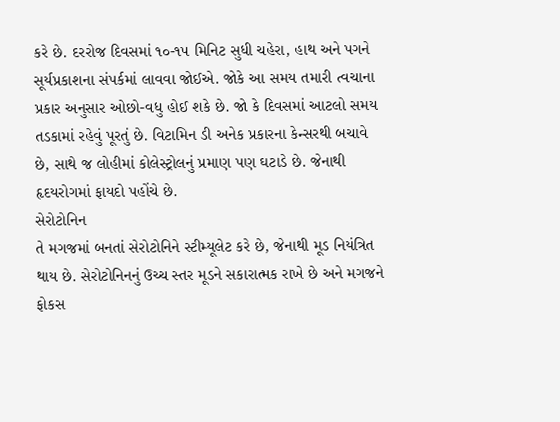કરે છે. દરરોજ દિવસમાં ૧૦-૧૫ મિનિટ સુધી ચહેરા, હાથ અને પગને સૂર્યપ્રકાશના સંપર્કમાં લાવવા જોઈએ. જોકે આ સમય તમારી ત્વચાના પ્રકાર અનુસાર ઓછો-વધુ હોઈ શકે છે. જો કે દિવસમાં આટલો સમય તડકામાં રહેવું પૂરતું છે. વિટામિન ડી અનેક પ્રકારના કેન્સરથી બચાવે છે, સાથે જ લોહીમાં કોલેસ્ટ્રોલનું પ્રમાણ પણ ઘટાડે છે. જેનાથી હૃદયરોગમાં ફાયદો પહોંચે છે.
સેરોટોનિન
તે મગજમાં બનતાં સેરોટોનિને સ્ટીમ્યૂલેટ કરે છે, જેનાથી મૂડ નિયંત્રિત થાય છે. સેરોટોનિનનું ઉચ્ચ સ્તર મૂડને સકારાત્મક રાખે છે અને મગજને ફોકસ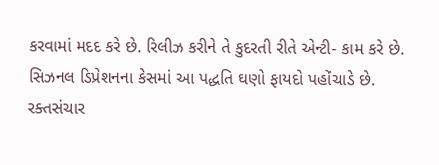કરવામાં મદદ કરે છે. રિલીઝ કરીને તે કુદરતી રીતે એન્ટી- કામ કરે છે. સિઝનલ ડિપ્રેશનના કેસમાં આ પદ્ધતિ ઘણો ફાયદો પહોંચાડે છે.
રક્તસંચાર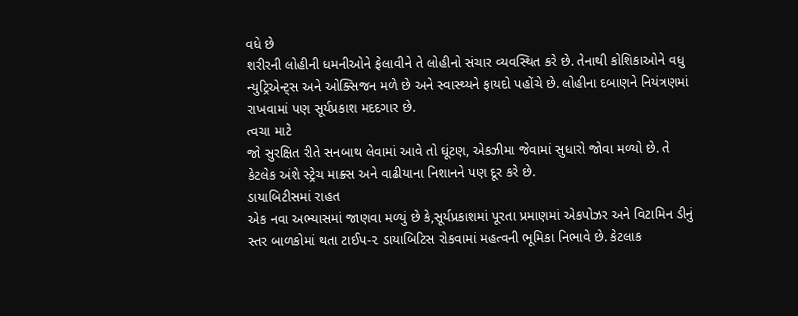વધે છે
શરીરની લોહીની ધમનીઓને ફેલાવીને તે લોહીનો સંચાર વ્યવસ્થિત કરે છે. તેનાથી કોશિકાઓને વધુ ન્યુટ્રિએન્ટ્સ અને ઓક્સિજન મળે છે અને સ્વાસ્થ્યને ફાયદો પહોંચે છે. લોહીના દબાણને નિયંત્રણમાં રાખવામાં પણ સૂર્યપ્રકાશ મદદગાર છે.
ત્વચા માટે
જો સુરક્ષિત રીતે સનબાથ લેવામાં આવે તો ઘૂંટણ, એકઝીમા જેવામાં સુધારો જોવા મળ્યો છે. તે કેટલેક અંશે સ્ટ્રેચ માક્ર્સ અને વાઢીયાના નિશાનને પણ દૂર કરે છે.
ડાયાબિટીસમાં રાહત
એક નવા અભ્યાસમાં જાણવા મળ્યું છે કે,સૂર્યપ્રકાશમાં પૂરતા પ્રમાણમાં એકપોઝર અને વિટામિન ડીનું સ્તર બાળકોમાં થતા ટાઈપ-૨ ડાયાબિટિસ રોકવામાં મહત્વની ભૂમિકા નિભાવે છે. કેટલાક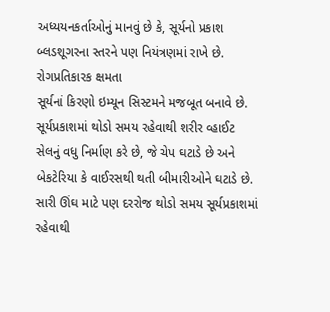અધ્યયનકર્તાઓનું માનવું છે કે, સૂર્યનો પ્રકાશ બ્લડશૂગરના સ્તરને પણ નિયંત્રણમાં રાખે છે.
રોગપ્રતિકારક ક્ષમતા
સૂર્યનાં કિરણો ઇમ્યૂન સિસ્ટમને મજબૂત બનાવે છે. સૂર્યપ્રકાશમાં થોડો સમય રહેવાથી શરીર વ્હાઈટ સેલનું વધુ નિર્માણ કરે છે, જે ચેપ ઘટાડે છે અને બેકટેરિયા કે વાઈરસથી થતી બીમારીઓને ઘટાડે છે.
સારી ઊંઘ માટે પણ દરરોજ થોડો સમય સૂર્યપ્રકાશમાં રહેવાથી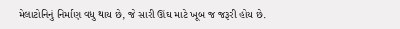મેલાટોનિનું નિર્માણ વધુ થાય છે, જે સારી ઊંઘ માટે ખૂબ જ જરૂરી હોય છે.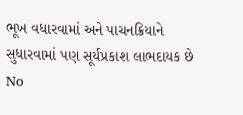ભૂખ વધારવામાં અને પાચનક્રિયાને સુધારવામાં પણ સૂર્યપ્રકાશ લાભદાયક છે
No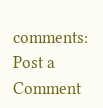comments:
Post a Comment